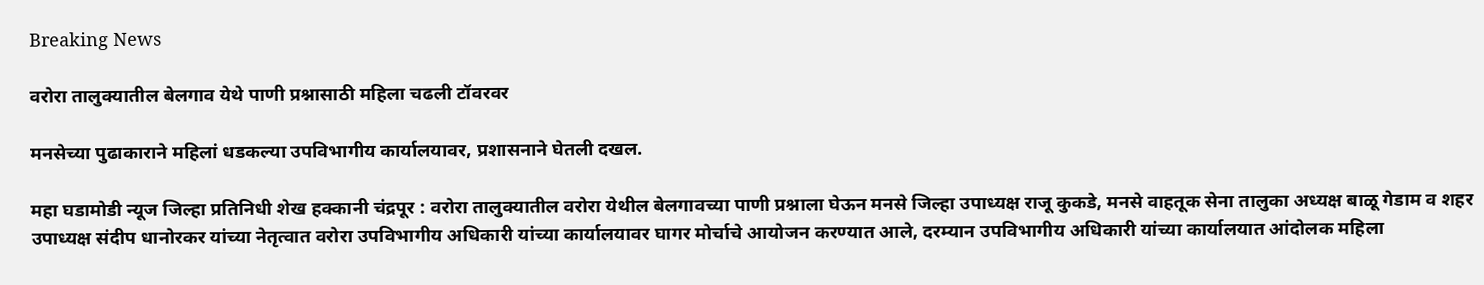Breaking News

वरोरा तालुक्यातील बेलगाव येथे पाणी प्रश्नासाठी महिला चढली टॉवरवर

मनसेच्या पुढाकाराने महिलां धडकल्या उपविभागीय कार्यालयावर, प्रशासनाने घेतली दखल.

महा घडामोडी न्यूज जिल्हा प्रतिनिधी शेख हक्कानी चंद्रपूर : वरोरा तालुक्यातील वरोरा येथील बेलगावच्या पाणी प्रश्नाला घेऊन मनसे जिल्हा उपाध्यक्ष राजू कुकडे, मनसे वाहतूक सेना तालुका अध्यक्ष बाळू गेडाम व शहर उपाध्यक्ष संदीप धानोरकर यांच्या नेतृत्वात वरोरा उपविभागीय अधिकारी यांच्या कार्यालयावर घागर मोर्चाचे आयोजन करण्यात आले, दरम्यान उपविभागीय अधिकारी यांच्या कार्यालयात आंदोलक महिला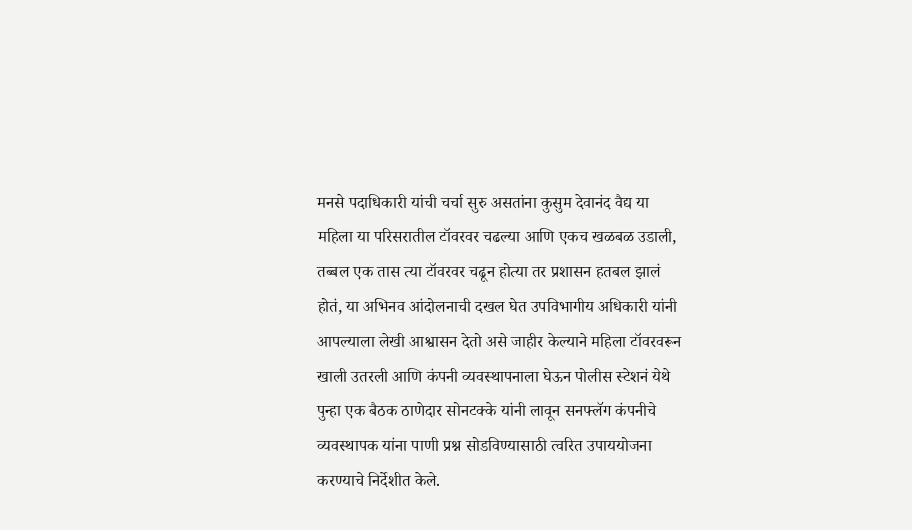मनसे पदाधिकारी यांची चर्चा सुरु असतांना कुसुम देवानंद वैद्य या महिला या परिसरातील टॉवरवर चढल्या आणि एकच खळबळ उडाली, तब्बल एक तास त्या टॉवरवर चढून होत्या तर प्रशासन हतबल झालं होतं, या अभिनव आंदोलनाची दखल घेत उपविभागीय अधिकारी यांनी आपल्याला लेखी आश्वासन देतो असे जाहीर केल्याने महिला टॉवरवरून खाली उतरली आणि कंपनी व्यवस्थापनाला घेऊन पोलीस स्टेशनं येथे पुन्हा एक बैठक ठाणेदार सोनटक्के यांनी लावून सनफ्लॅग कंपनीचे व्यवस्थापक यांना पाणी प्रश्न सोडविण्यासाठी त्वरित उपाययोजना करण्याचे निर्देशीत केले.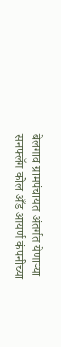बेलगाव ग्रामपंचायत अंतर्गत येणाऱ्या सनफ्लॅग कोल अँड आयर्ण कंपनीच्या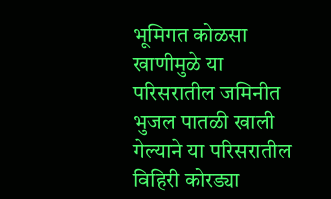भूमिगत कोळसा खाणीमुळे या परिसरातील जमिनीत भुजल पातळी खाली गेल्याने या परिसरातील विहिरी कोरड्या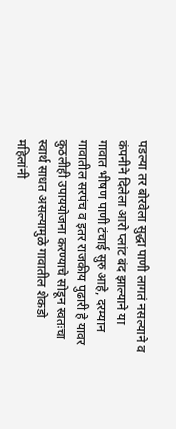पडल्या तर बोरवेला सुद्धा पाणी लागतं नसल्याने व कंपनीने दिलेला आरो प्लांट बंद झाल्याने या गावात भीषण पाणी टंचाई सुरु आहे, दरम्यान गावातील सरपंच व इतर राजकीय पुढारी हे यावर कुठलीही उपाययोजना करण्याचे सोडून स्वतःचा स्वार्थ साधत असल्यामुळे गावातील शेकडो महिलांनी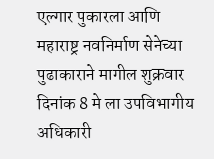एल्गार पुकारला आणि महाराष्ट्र नवनिर्माण सेनेच्या पुढाकाराने मागील शुक्रवार दिनांक 8 मे ला उपविभागीय अधिकारी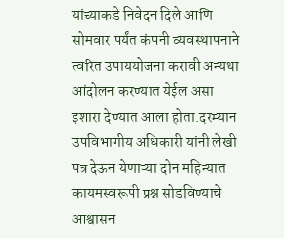यांच्याकडे निवेदन दिले आणि सोमवार पर्यंत कंपनी व्यवस्थापनाने त्वरित उपाययोजना करावी अन्यथा आंदोलन करण्यात येईल असा इशारा देण्यात आला होता.दरम्यान उपविभागीय अधिकारी यांनी लेखी पत्र देऊन येणाऱ्या दोन महिन्यात कायमस्वरूपी प्रश्न सोडविण्याचे आश्वासन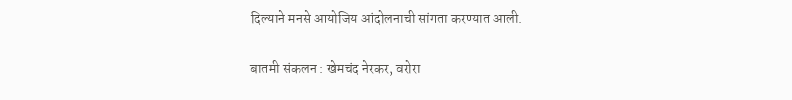दिल्याने मनसे आयोजिय आंदोलनाची सांगता करण्यात आली.

बातमी संकलन : खेमचंद नेरकर, वरोरा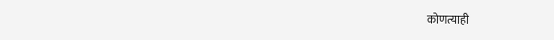कोणत्याही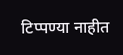टिप्पण्‍या नाहीत